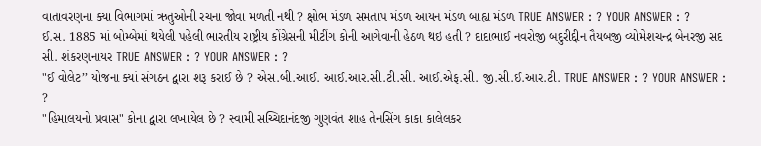વાતાવરણના ક્યા વિભાગમાં ઋતુઓની રચના જોવા મળતી નથી ? ક્ષોભ મંડળ સમતાપ મંડળ આયન મંડળ બાહ્ય મંડળ TRUE ANSWER : ? YOUR ANSWER : ?
ઈ.સ. 1885 માં બોમ્બેમાં થયેલી પહેલી ભારતીય રાષ્ટ્રીય કોંગ્રેસની મીટીંગ કોની આગેવાની હેઠળ થઇ હતી ? દાદાભાઈ નવરોજી બદુરીદ્દીન તૈયબજી વ્યોમેશચન્દ્ર બેનરજી સદ સી. શંકરણનાયર TRUE ANSWER : ? YOUR ANSWER : ?
"ઈ વોલેટ’’ યોજના ક્યાં સંગઠન દ્વારા શરૂ કરાઈ છે ? એસ.બી.આઈ. આઈ.આર.સી.ટી.સી. આઈ.એફ.સી. જી.સી.ઈ.આર.ટી. TRUE ANSWER : ? YOUR ANSWER : ?
"હિમાલયનો પ્રવાસ" કોના દ્વારા લખાયેલ છે ? સ્વામી સચ્ચિદાનંદજી ગુણવંત શાહ તેનસિંગ કાકા કાલેલકર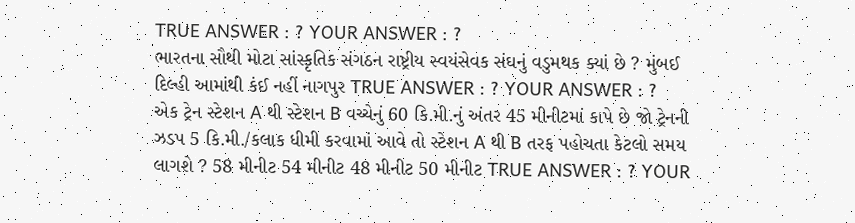TRUE ANSWER : ? YOUR ANSWER : ?
ભારતના સૌથી મોટા સાંસ્કૃતિક સંગઠન રાષ્ટ્રીય સ્વયંસેવક સંઘનું વડુમથક ક્યાં છે ? મુંબઈ દિલ્હી આમાંથી કંઈ નહીં નાગપુર TRUE ANSWER : ? YOUR ANSWER : ?
એક ટ્રેન સ્ટેશન A થી સ્ટેશન B વચ્ચેનું 60 કિ.મી.નું અંતર 45 મીનીટમાં કાપે છે જો ટ્રેનની ઝડપ 5 કિ.મી./કલાક ધીમી કરવામાં આવે તો સ્ટેશન A થી B તરફ પહોચતા કેટલો સમય લાગશે ? 58 મીનીટ 54 મીનીટ 48 મીનીટ 50 મીનીટ TRUE ANSWER : ? YOUR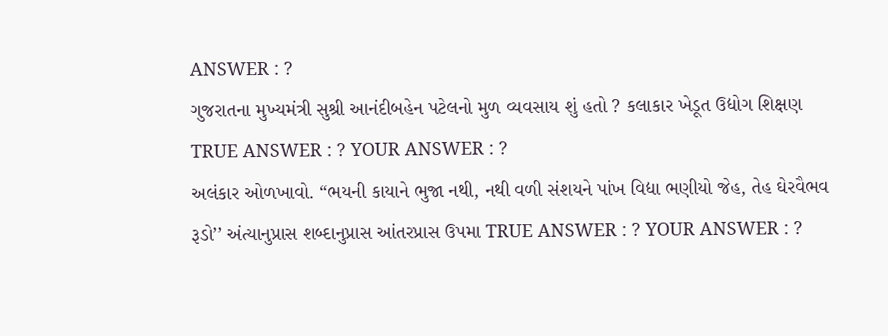ANSWER : ?
ગુજરાતના મુખ્યમંત્રી સુશ્રી આનંદીબહેન પટેલનો મુળ વ્યવસાય શું હતો ? કલાકાર ખેડૂત ઉદ્યોગ શિક્ષણ TRUE ANSWER : ? YOUR ANSWER : ?
અલંકાર ઓળખાવો. “ભયની કાયાને ભુજા નથી, નથી વળી સંશયને પાંખ વિદ્યા ભણીયો જેહ, તેહ ઘેરવૈભવ રૂડો’’ અંત્યાનુપ્રાસ શબ્દાનુપ્રાસ આંતરપ્રાસ ઉપમા TRUE ANSWER : ? YOUR ANSWER : ?